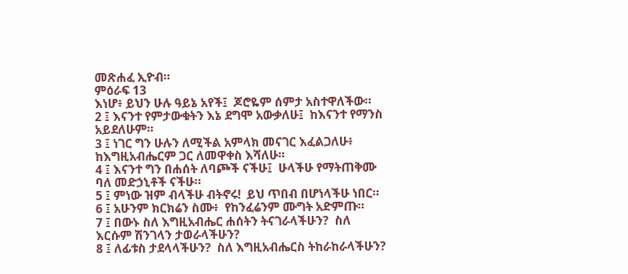መጽሐፈ ኢዮብ።
ምዕራፍ 13
እነሆ፥ ይህን ሁሉ ዓይኔ አየች፤  ጆሮዬም ሰምታ አስተዋለችው።
2 ፤ እናንተ የምታውቁትን እኔ ደግሞ አውቃለሁ፤  ከእናንተ የማንስ አይደለሁም።
3 ፤ ነገር ግን ሁሉን ለሚችል አምላክ መናገር እፈልጋለሁ፥  ከእግዚአብሔርም ጋር ለመዋቀስ እሻለሁ።
4 ፤ እናንተ ግን በሐሰት ለባጮች ናችሁ፤  ሁላችሁ የማትጠቅሙ ባለ መድኃኒቶች ናችሁ።
5 ፤ ምነው ዝም ብላችሁ ብትኖሩ!  ይህ ጥበብ በሆነላችሁ ነበር።
6 ፤ አሁንም ክርክሬን ስሙ፥  የከንፈሬንም ሙግት አድምጡ።
7 ፤ በውኑ ስለ እግዚአብሔር ሐሰትን ትናገራላችሁን?  ስለ እርሱም ሽንገላን ታወራላችሁን?
8 ፤ ለፊቱስ ታደላላችሁን?  ስለ እግዚአብሔርስ ትከራከራላችሁን?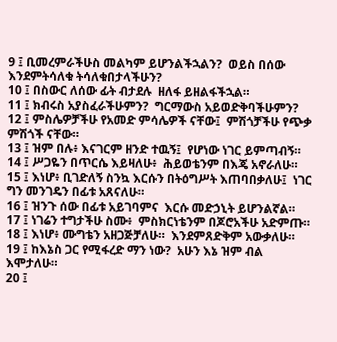9 ፤ ቢመረምራችሁስ መልካም ይሆንልችኋልን?  ወይስ በሰው እንደምትሳለቁ ትሳለቁበታላችሁን?
10 ፤ በስውር ለሰው ፊት ብታደሉ  ዘለፋ ይዘልፋችኋል።
11 ፤ ክብሩስ አያስፈራችሁምን?  ግርማውስ አይወድቅባችሁምን?
12 ፤ ምስሌዎቻችሁ የአመድ ምሳሌዎች ናቸው፤  ምሽጎቻችሁ የጭቃ ምሽጎች ናቸው።
13 ፤ ዝም በሉ፥ እናገርም ዘንድ ተዉኝ፤  የሆነው ነገር ይምጣብኝ።
14 ፤ ሥጋዬን በጥርሴ እይዛለሁ፥  ሕይወቴንም በእጄ አኖራለሁ።
15 ፤ እነሆ፥ ቢገድለኝ ስንኳ እርሱን በትዕግሥት እጠባበቃለሁ፤  ነገር ግን መንገዴን በፊቱ አጸናለሁ።
16 ፤ ዝንጉ ሰው በፊቱ አይገባምና  እርሱ መድኃኒት ይሆንልኛል።
17 ፤ ነገሬን ተግታችሁ ስሙ፥  ምስክርነቴንም በጆሮአችሁ አድምጡ።
18 ፤ እነሆ፥ ሙግቴን አዘጋጅቻለሁ።  እንደምጸድቅም አውቃለሁ።
19 ፤ ከእኔስ ጋር የሚፋረድ ማን ነው?  አሁን እኔ ዝም ብል እሞታለሁ።
20 ፤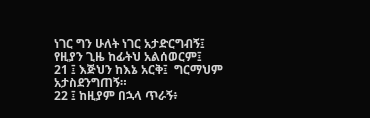ነገር ግን ሁለት ነገር አታድርግብኝ፤  የዚያን ጊዜ ከፊትህ አልሰወርም፤
21 ፤ እጅህን ከእኔ አርቅ፤  ግርማህም አታስደንግጠኝ።
22 ፤ ከዚያም በኋላ ጥራኝ፥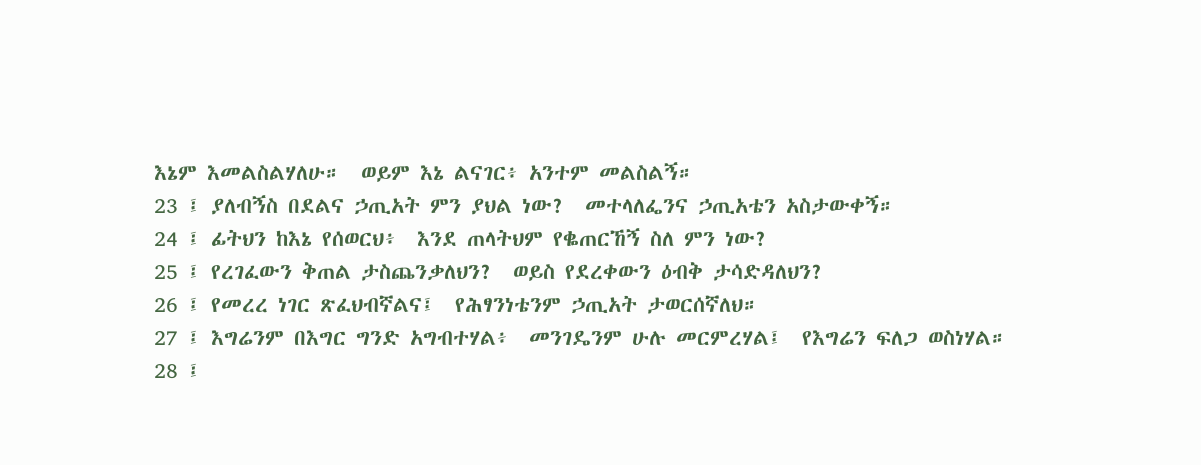እኔም እመልስልሃለሁ።  ወይም እኔ ልናገር፥ አንተም መልስልኝ።
23 ፤ ያለብኝስ በደልና ኃጢአት ምን ያህል ነው?  መተላለፌንና ኃጢአቴን አስታውቀኝ።
24 ፤ ፊትህን ከእኔ የሰወርህ፥  እንደ ጠላትህም የቈጠርኸኝ ስለ ምን ነው?
25 ፤ የረገፈውን ቅጠል ታስጨንቃለህን?  ወይስ የደረቀውን ዕብቅ ታሳድዳለህን?
26 ፤ የመረረ ነገር ጽፈህብኛልና፤  የሕፃንነቴንም ኃጢአት ታወርሰኛለህ።
27 ፤ እግሬንም በእግር ግንድ አግብተሃል፥  መንገዴንም ሁሉ መርምረሃል፤  የእግሬን ፍለጋ ወስነሃል።
28 ፤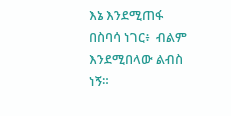እኔ እንደሚጠፋ በስባሳ ነገር፥  ብልም እንደሚበላው ልብስ ነኝ።